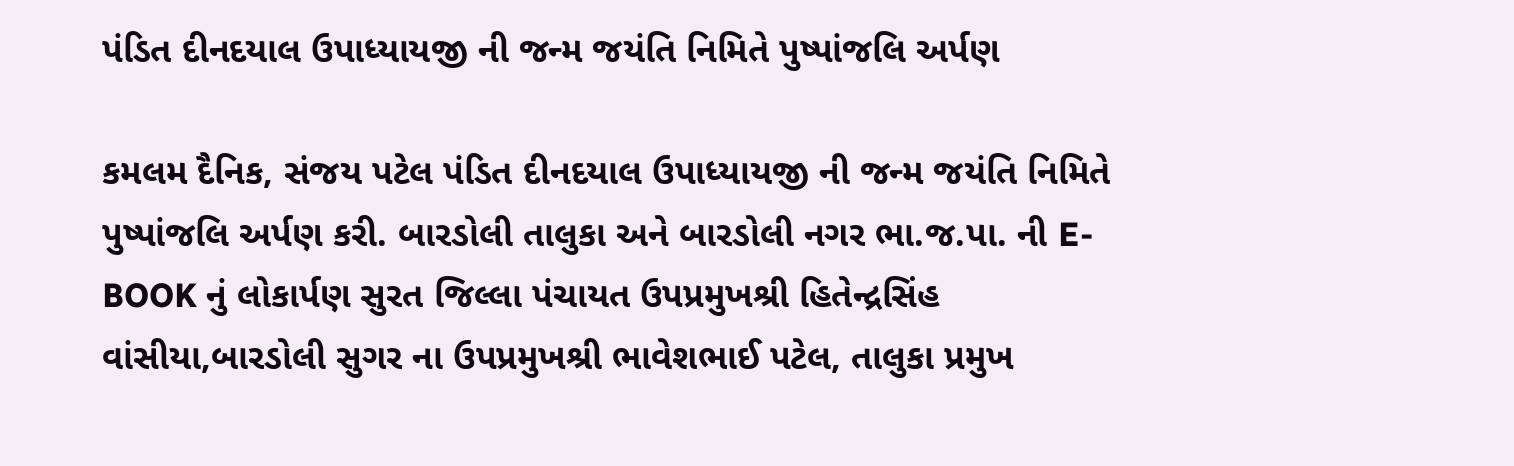પંડિત દીનદયાલ ઉપાધ્યાયજી ની જન્મ જયંતિ નિમિતે પુષ્પાંજલિ અર્પણ

કમલમ દૈનિક, સંજય પટેલ પંડિત દીનદયાલ ઉપાધ્યાયજી ની જન્મ જયંતિ નિમિતે પુષ્પાંજલિ અર્પણ કરી. બારડોલી તાલુકા અને બારડોલી નગર ભા.જ.પા. ની E-BOOK નું લોકાર્પણ સુરત જિલ્લા પંચાયત ઉપપ્રમુખશ્રી હિતેન્દ્રસિંહ વાંસીયા,બારડોલી સુગર ના ઉપપ્રમુખશ્રી ભાવેશભાઈ પટેલ, તાલુકા પ્રમુખ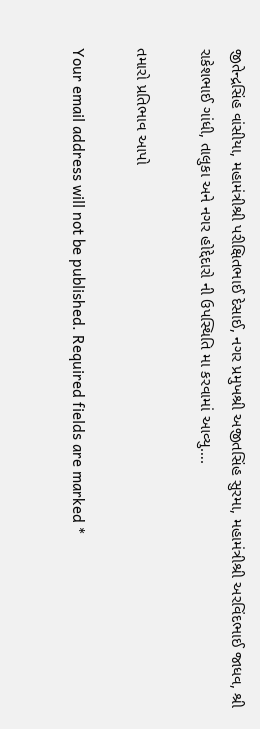જીતેન્દ્રસિંહ વાંસીયા, મહામંત્રીશ્રી પરીક્ષિતભાઈ દેસાઈ, નગર પ્રમુખશ્રી અજીતસિંહ સુરમા, મહામંત્રીશ્રી અરવિંદભાઈ જાધવ, શ્રી રાકેશભાઈ ગાંધી, તાલુકા અને નગર હોદ્દેદારો ની ઉપસ્થિતિ મા કરવામાં આવ્યુ….

તમારો પ્રતિભાવ આપો

Your email address will not be published. Required fields are marked *